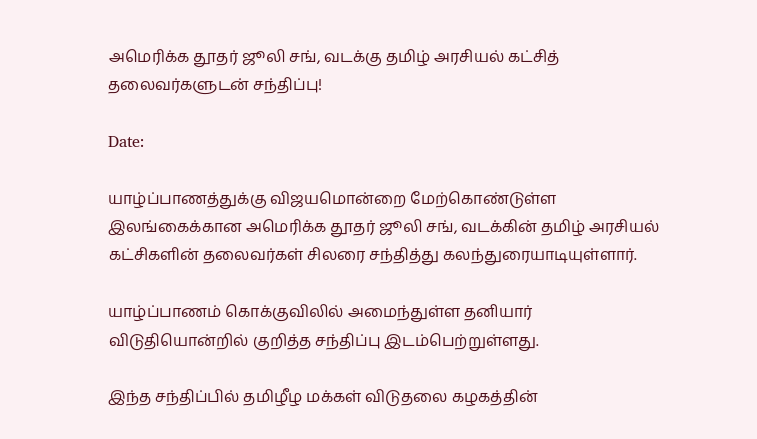அமெரிக்க தூதர் ஜூலி சங், வடக்கு தமிழ் அரசியல் கட்சித் தலைவர்களுடன் சந்திப்பு!

Date:

யாழ்ப்பாணத்துக்கு விஜயமொன்றை மேற்கொண்டுள்ள இலங்கைக்கான அமெரிக்க தூதர் ஜூலி சங், வடக்கின் தமிழ் அரசியல் கட்சிகளின் தலைவர்கள் சிலரை சந்தித்து கலந்துரையாடியுள்ளார்.

யாழ்ப்பாணம் கொக்குவிலில் அமைந்துள்ள தனியார் விடுதியொன்றில் குறித்த சந்திப்பு இடம்பெற்றுள்ளது.

இந்த சந்திப்பில் தமிழீழ மக்கள் விடுதலை கழகத்தின்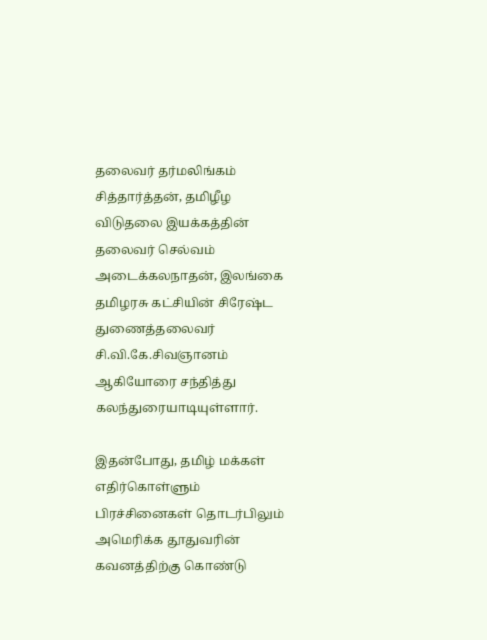தலைவர் தர்மலிங்கம் சித்தார்த்தன், தமிழீழ விடுதலை இயக்கத்தின் தலைவர் செல்வம் அடைக்கலநாதன், இலங்கை தமிழரசு கட்சியின் சிரேஷ்ட துணைத்தலைவர் சி.வி.கே.சிவஞானம் ஆகியோரை சந்தித்து கலந்துரையாடியுள்ளார்.

இதன்போது, தமிழ் மக்கள் எதிர்கொள்ளும் பிரச்சினைகள் தொடர்பிலும் அமெரிக்க தூதுவரின் கவனத்திற்கு கொண்டு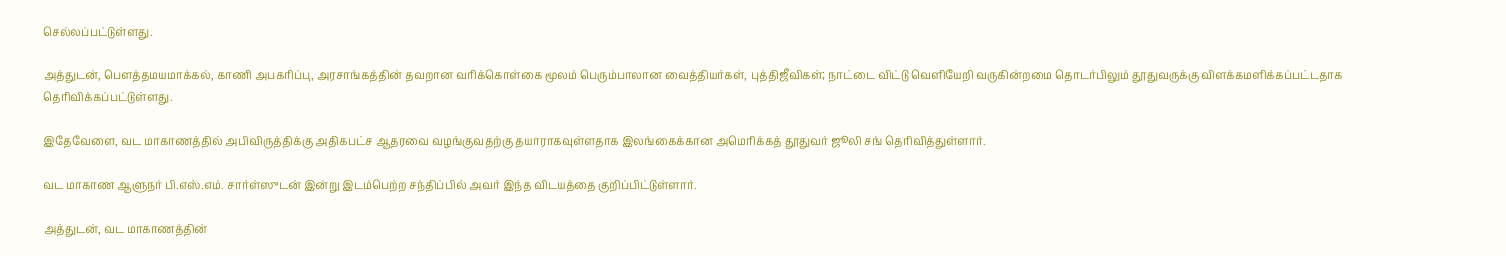செல்லப்பட்டுள்ளது.

அத்துடன், பௌத்தமயமாக்கல், காணி அபகரிப்பு, அரசாங்கத்தின் தவறான வரிக்கொள்கை மூலம் பெரும்பாலான வைத்தியர்கள், புத்திஜீவிகள்; நாட்டை விட்டு வெளியேறி வருகின்றமை தொடர்பிலும் தூதுவருக்கு விளக்கமளிக்கப்பட்டதாக தெரிவிக்கப்பட்டுள்ளது.

இதேவேளை, வட மாகாணத்தில் அபிவிருத்திக்கு அதிகபட்ச ஆதரவை வழங்குவதற்கு தயாராகவுள்ளதாக இலங்கைக்கான அமெரிக்கத் தூதுவர் ஜூலி சங் தெரிவித்துள்ளார்.

வட மாகாண ஆளுநர் பி.எஸ்.எம். சார்ள்ஸுடன் இன்று இடம்பெற்ற சந்திப்பில் அவர் இந்த விடயத்தை குறிப்பிட்டுள்ளார்.

அத்துடன், வட மாகாணத்தின்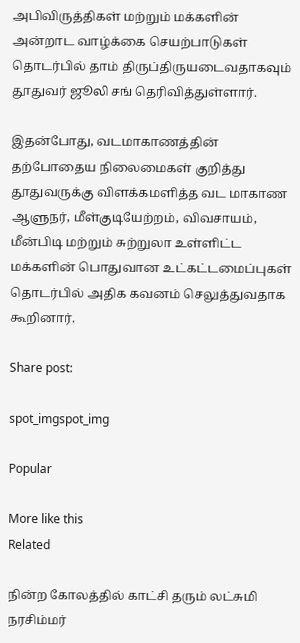அபிவிருத்திகள் மற்றும் மக்களின் அன்றாட வாழ்க்கை செயற்பாடுகள் தொடர்பில் தாம் திருப்திருயடைவதாகவும் தூதுவர் ஜூலி சங் தெரிவித்துள்ளார்.

இதன்போது, வடமாகாணத்தின் தற்போதைய நிலைமைகள் குறித்து தூதுவருக்கு விளக்கமளித்த வட மாகாண ஆளுநர், மீள்குடியேற்றம், விவசாயம், மீன்பிடி மற்றும் சுற்றுலா உள்ளிட்ட மக்களின் பொதுவான உட்கட்டமைப்புகள் தொடர்பில் அதிக கவனம் செலுத்துவதாக கூறினார்.

Share post:

spot_imgspot_img

Popular

More like this
Related

நின்ற கோலத்தில் காட்சி தரும் லட்சுமி நரசிம்மர்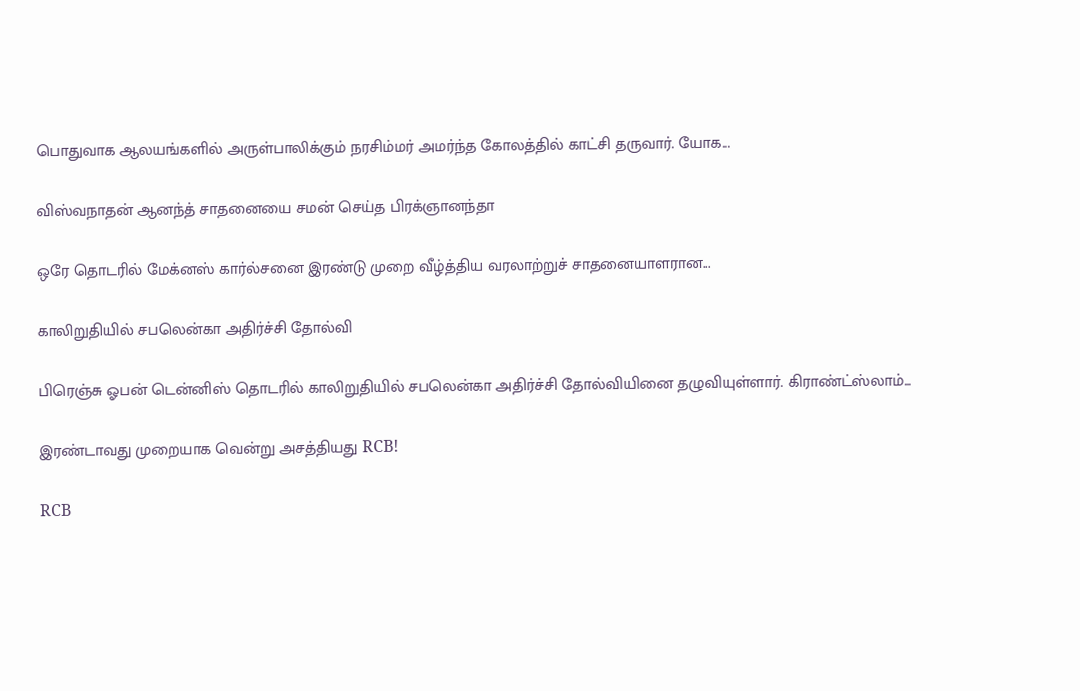பொதுவாக ஆலயங்களில் அருள்பாலிக்கும் நரசிம்மர் அமர்ந்த கோலத்தில் காட்சி தருவார். யோக...

விஸ்வநாதன் ஆனந்த் சாதனையை சமன் செய்த பிரக்ஞானந்தா

ஒரே தொடரில் மேக்னஸ் கார்ல்சனை இரண்டு முறை வீழ்த்திய வரலாற்றுச் சாதனையாளரான...

காலிறுதியில் சபலென்கா அதிர்ச்சி தோல்வி

பிரெஞ்சு ஓபன் டென்னிஸ் தொடரில் காலிறுதியில் சபலென்கா அதிர்ச்சி தோல்வியினை தழுவியுள்ளார். கிராண்ட்ஸ்லாம்...

இரண்டாவது முறையாக வென்று அசத்தியது RCB!

RCB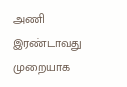அணி இரண்டாவது முறையாக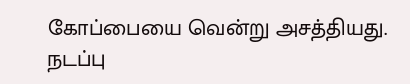கோப்பையை வென்று அசத்தியது. நடப்பு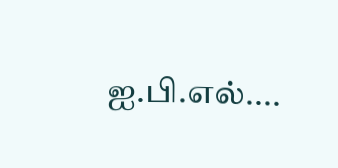ஐ.பி.எல்....